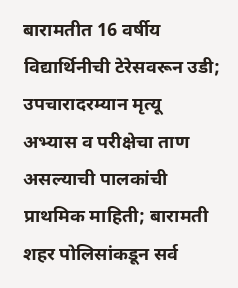बारामतीत 16 वर्षीय विद्यार्थिनीची टेरेसवरून उडी; उपचारादरम्यान मृत्यू
अभ्यास व परीक्षेचा ताण असल्याची पालकांची प्राथमिक माहिती; बारामती शहर पोलिसांकडून सर्व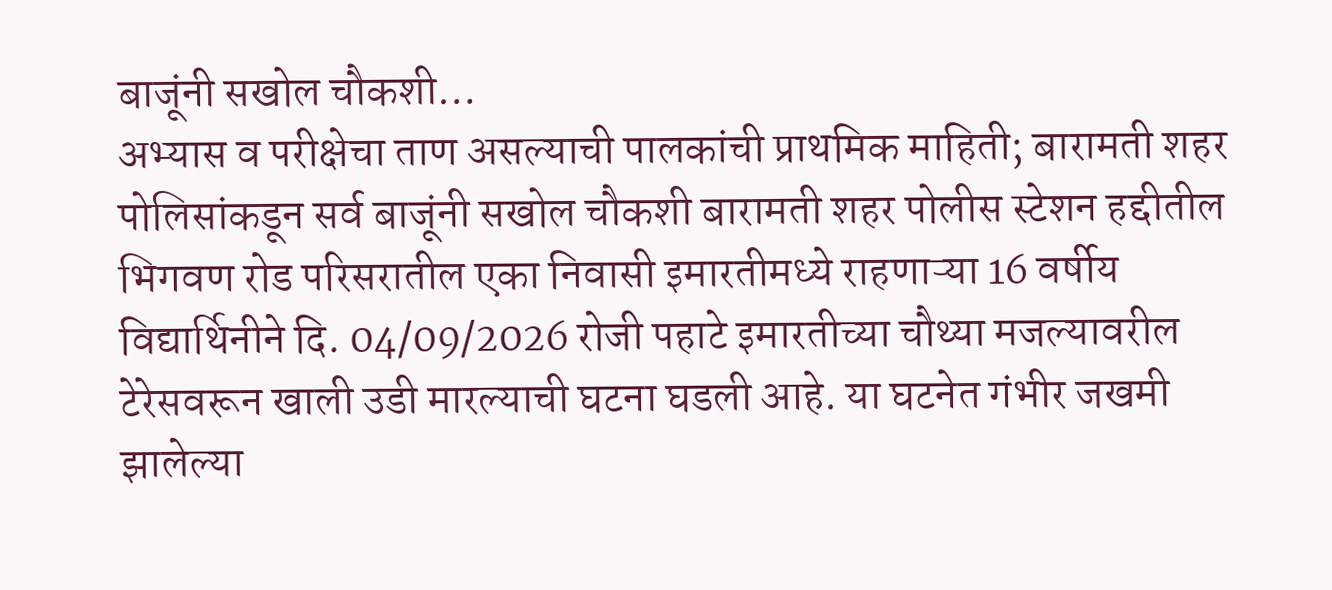बाजूंनी सखोल चौकशी…
अभ्यास व परीक्षेचा ताण असल्याची पालकांची प्राथमिक माहिती; बारामती शहर पोलिसांकडून सर्व बाजूंनी सखोल चौकशी बारामती शहर पोलीस स्टेशन हद्दीतील भिगवण रोड परिसरातील एका निवासी इमारतीमध्ये राहणाऱ्या 16 वर्षीय विद्यार्थिनीने दि. 04/09/2026 रोजी पहाटे इमारतीच्या चौथ्या मजल्यावरील टेरेसवरून खाली उडी मारल्याची घटना घडली आहे. या घटनेत गंभीर जखमी झालेल्या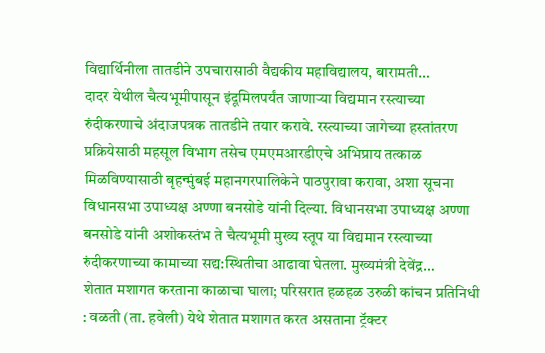विद्यार्थिनीला तातडीने उपचारासाठी वैद्यकीय महाविद्यालय, बारामती…
दादर येथील चैत्यभूमीपासून इंदूमिलपर्यंत जाणाऱ्या विद्यमान रस्त्याच्या रुंदीकरणाचे अंदाजपत्रक तातडीने तयार करावे. रस्त्याच्या जागेच्या हस्तांतरण प्रक्रियेसाठी महसूल विभाग तसेच एमएमआरडीएचे अभिप्राय तत्काळ मिळविण्यासाठी बृहन्मुंबई महानगरपालिकेने पाठपुरावा करावा, अशा सूचना विधानसभा उपाध्यक्ष अण्णा बनसोडे यांनी दिल्या. विधानसभा उपाध्यक्ष अण्णा बनसोडे यांनी अशोकस्तंभ ते चैत्यभूमी मुख्य स्तूप या विद्यमान रस्त्याच्या रुंदीकरणाच्या कामाच्या सद्य:स्थितीचा आढावा घेतला. मुख्यमंत्री देवेंद्र…
शेतात मशागत करताना काळाचा घाला; परिसरात हळहळ उरुळी कांचन प्रतिनिधी : वळती (ता. हवेली) येथे शेतात मशागत करत असताना ट्रॅक्टर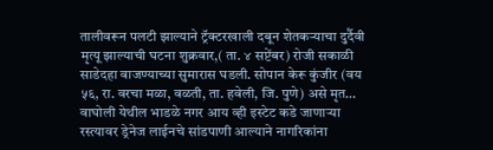तालीवरून पलटी झाल्याने ट्रॅक्टरखाली दबून शेतकऱ्याचा दुर्दैवी मृत्यू झाल्याची घटना शुक्रवार,( ता. ४ सप्टेंबर) रोजी सकाळी साडेदहा वाजण्याच्या सुमारास घडली. सोपान केरू कुंजीर (वय ५६, रा. वरचा मळा, वळती, ता. हवेली, जि. पुणे) असे मृत…
वाघोली येथील भाडळे नगर आय व्ही इस्टेट कडे जाणाऱ्या रस्त्यावर ड्रेनेज लाईनचे सांडपाणी आल्याने नागरिकांना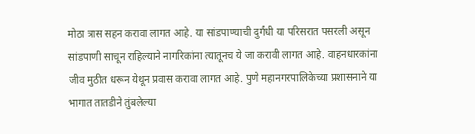मोठा त्रास सहन करावा लागत आहे. या सांडपाण्याची दुर्गंधी या परिसरात पसरली असून सांडपाणी साचून राहिल्याने नागरिकांना त्यातूनच ये जा करावी लागत आहे. वाहनधारकांना जीव मुठीत धरून येथून प्रवास करावा लागत आहे. पुणे महानगरपालिकेच्या प्रशासनाने या भागात तातडीने तुंबलेल्या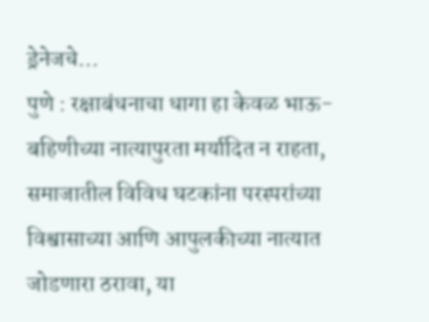ड्रेनेजचे…
पुणे : रक्षाबंधनाचा धागा हा केवळ भाऊ-बहिणीच्या नात्यापुरता मर्यादित न राहता, समाजातील विविध घटकांना परस्परांच्या विश्वासाच्या आणि आपुलकीच्या नात्यात जोडणारा ठरावा, या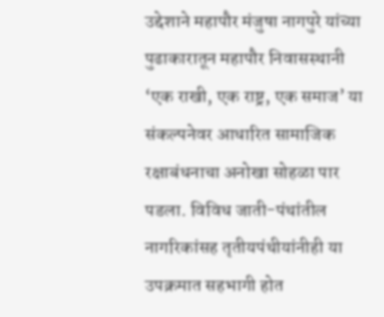उद्देशाने महापौर मंजुषा नागपुरे यांच्या पुढाकारातून महापौर निवासस्थानी ‘एक राखी, एक राष्ट्र, एक समाज’ या संकल्पनेवर आधारित सामाजिक रक्षाबंधनाचा अनोखा सोहळा पार पडला. विविध जाती-पंथांतील नागरिकांसह तृतीयपंथीयांनीही या उपक्रमात सहभागी होत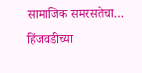सामाजिक समरसतेचा…
हिंजवडीच्या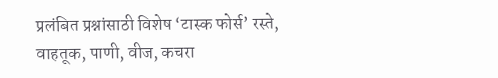प्रलंबित प्रश्नांसाठी विशेष ‘टास्क फोर्स’ रस्ते, वाहतूक, पाणी, वीज, कचरा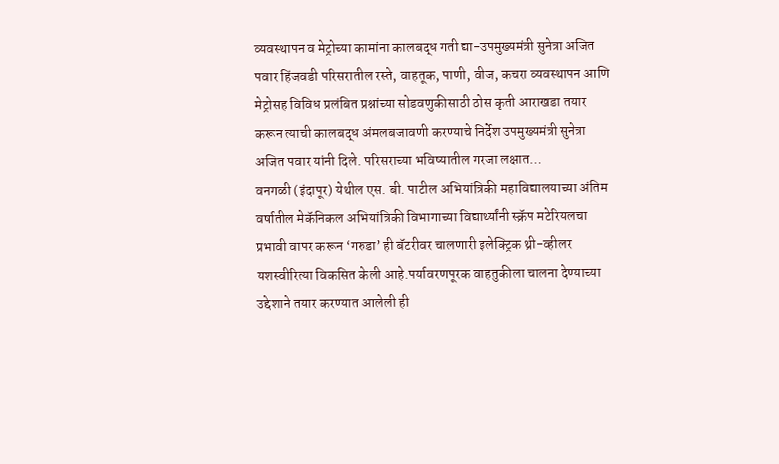व्यवस्थापन व मेट्रोच्या कामांना कालबद्ध गती द्या-उपमुख्यमंत्री सुनेत्रा अजित पवार हिंजवडी परिसरातील रस्ते, वाहतूक, पाणी, वीज, कचरा व्यवस्थापन आणि मेट्रोसह विविध प्रलंबित प्रश्नांच्या सोडवणुकीसाठी ठोस कृती आराखडा तयार करून त्याची कालबद्ध अंमलबजावणी करण्याचे निर्देश उपमुख्यमंत्री सुनेत्रा अजित पवार यांनी दिले. परिसराच्या भविष्यातील गरजा लक्षात…
वनगळी (इंदापूर) येथील एस. बी. पाटील अभियांत्रिकी महाविद्यालयाच्या अंतिम वर्षातील मेकॅनिकल अभियांत्रिकी विभागाच्या विद्यार्थ्यांनी स्क्रॅप मटेरियलचा प्रभावी वापर करून ‘गरुडा’ ही बॅटरीवर चालणारी इलेक्ट्रिक थ्री-व्हीलर यशस्वीरित्या विकसित केली आहे.पर्यावरणपूरक वाहतुकीला चालना देण्याच्या उद्देशाने तयार करण्यात आलेली ही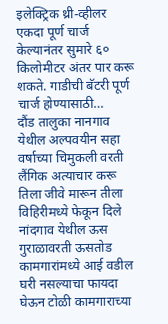इलेक्ट्रिक थ्री-व्हीलर एकदा पूर्ण चार्ज केल्यानंतर सुमारे ६० किलोमीटर अंतर पार करू शकते. गाडीची बॅटरी पूर्ण चार्ज होण्यासाठी…
दौंड तालुका नानगाव येथील अल्पवयीन सहा वर्षाच्या चिमुकली वरती लैंगिक अत्याचार करू तिला जीवे मारून तीला विहिरीमध्ये फेकून दिले नांदगाव येथील ऊस गुराळावरती ऊसतोड कामगारांमध्ये आई वडील घरी नसल्याचा फायदा घेऊन टोळी कामगाराच्या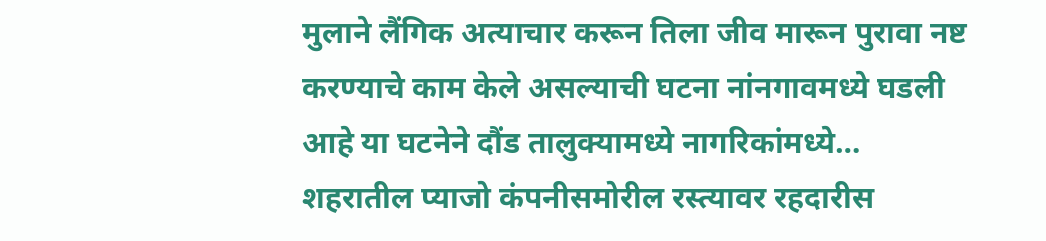मुलाने लैंगिक अत्याचार करून तिला जीव मारून पुरावा नष्ट करण्याचे काम केले असल्याची घटना नांनगावमध्ये घडली आहे या घटनेने दौंड तालुक्यामध्ये नागरिकांमध्ये…
शहरातील प्याजो कंपनीसमोरील रस्त्यावर रहदारीस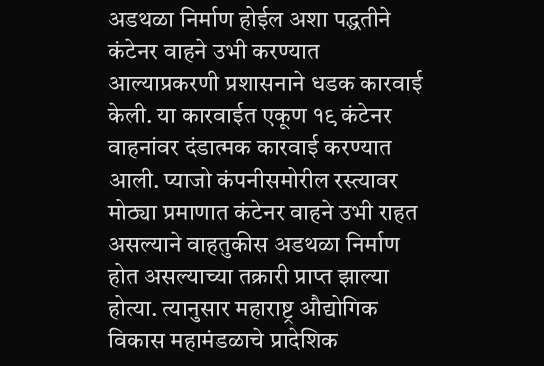अडथळा निर्माण होईल अशा पद्धतीने कंटेनर वाहने उभी करण्यात आल्याप्रकरणी प्रशासनाने धडक कारवाई केली. या कारवाईत एकूण १९ कंटेनर वाहनांवर दंडात्मक कारवाई करण्यात आली. प्याजो कंपनीसमोरील रस्त्यावर मोठ्या प्रमाणात कंटेनर वाहने उभी राहत असल्याने वाहतुकीस अडथळा निर्माण होत असल्याच्या तक्रारी प्राप्त झाल्या होत्या. त्यानुसार महाराष्ट्र औद्योगिक विकास महामंडळाचे प्रादेशिक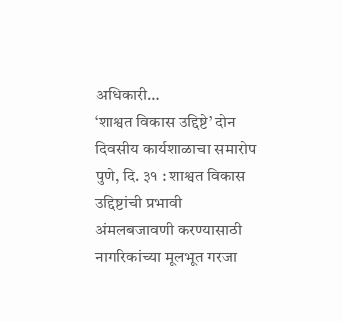अधिकारी…
‘शाश्वत विकास उद्दिष्टे’ दोन दिवसीय कार्यशाळाचा समारोप पुणे, दि. ३१ : शाश्वत विकास उद्दिष्टांची प्रभावी अंमलबजावणी करण्यासाठी नागरिकांच्या मूलभूत गरजा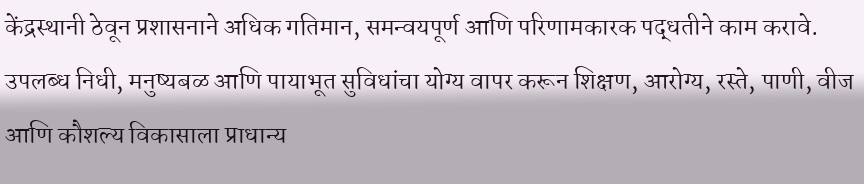केंद्रस्थानी ठेवून प्रशासनाने अधिक गतिमान, समन्वयपूर्ण आणि परिणामकारक पद्धतीने काम करावे. उपलब्ध निधी, मनुष्यबळ आणि पायाभूत सुविधांचा योग्य वापर करून शिक्षण, आरोग्य, रस्ते, पाणी, वीज आणि कौशल्य विकासाला प्राधान्य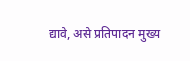द्यावे, असे प्रतिपादन मुख्य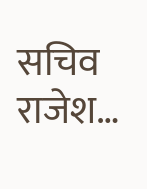सचिव राजेश…